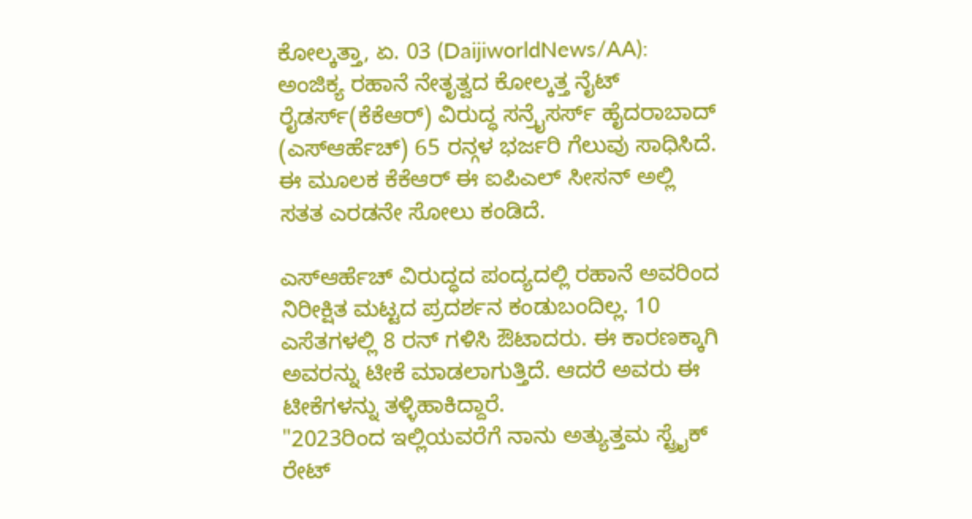ಕೋಲ್ಕತ್ತಾ, ಏ. 03 (DaijiworldNews/AA): ಅಂಜಿಕ್ಯ ರಹಾನೆ ನೇತೃತ್ವದ ಕೋಲ್ಕತ್ತ ನೈಟ್ ರೈಡರ್ಸ್(ಕೆಕೆಆರ್) ವಿರುದ್ಧ ಸನ್ರೈಸರ್ಸ್ ಹೈದರಾಬಾದ್ (ಎಸ್ಆರ್ಹೆಚ್) 65 ರನ್ಗಳ ಭರ್ಜರಿ ಗೆಲುವು ಸಾಧಿಸಿದೆ. ಈ ಮೂಲಕ ಕೆಕೆಆರ್ ಈ ಐಪಿಎಲ್ ಸೀಸನ್ ಅಲ್ಲಿ ಸತತ ಎರಡನೇ ಸೋಲು ಕಂಡಿದೆ.

ಎಸ್ಆರ್ಹೆಚ್ ವಿರುದ್ಧದ ಪಂದ್ಯದಲ್ಲಿ ರಹಾನೆ ಅವರಿಂದ ನಿರೀಕ್ಷಿತ ಮಟ್ಟದ ಪ್ರದರ್ಶನ ಕಂಡುಬಂದಿಲ್ಲ. 10 ಎಸೆತಗಳಲ್ಲಿ 8 ರನ್ ಗಳಿಸಿ ಔಟಾದರು. ಈ ಕಾರಣಕ್ಕಾಗಿ ಅವರನ್ನು ಟೀಕೆ ಮಾಡಲಾಗುತ್ತಿದೆ. ಆದರೆ ಅವರು ಈ ಟೀಕೆಗಳನ್ನು ತಳ್ಳಿಹಾಕಿದ್ದಾರೆ.
"2023ರಿಂದ ಇಲ್ಲಿಯವರೆಗೆ ನಾನು ಅತ್ಯುತ್ತಮ ಸ್ಟ್ರೈಕ್ ರೇಟ್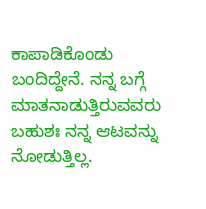ಕಾಪಾಡಿಕೊಂಡು ಬಂದಿದ್ದೇನೆ. ನನ್ನ ಬಗ್ಗೆ ಮಾತನಾಡುತ್ತಿರುವವರು ಬಹುಶಃ ನನ್ನ ಆಟವನ್ನು ನೋಡುತ್ತಿಲ್ಲ.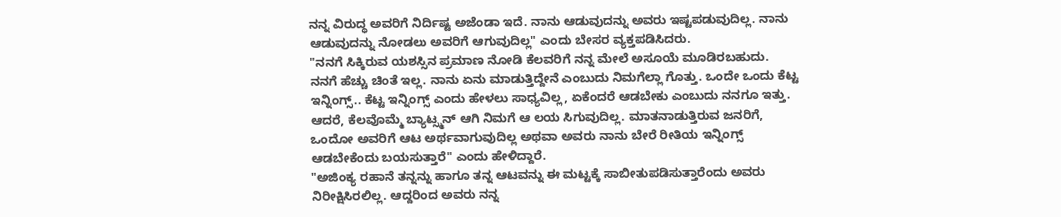ನನ್ನ ವಿರುದ್ಧ ಅವರಿಗೆ ನಿರ್ದಿಷ್ಟ ಅಜೆಂಡಾ ಇದೆ. ನಾನು ಆಡುವುದನ್ನು ಅವರು ಇಷ್ಟಪಡುವುದಿಲ್ಲ. ನಾನು ಆಡುವುದನ್ನು ನೋಡಲು ಅವರಿಗೆ ಆಗುವುದಿಲ್ಲ" ಎಂದು ಬೇಸರ ವ್ಯಕ್ತಪಡಿಸಿದರು.
"ನನಗೆ ಸಿಕ್ಕಿರುವ ಯಶಸ್ಸಿನ ಪ್ರಮಾಣ ನೋಡಿ ಕೆಲವರಿಗೆ ನನ್ನ ಮೇಲೆ ಅಸೂಯೆ ಮೂಡಿರಬಹುದು. ನನಗೆ ಹೆಚ್ಚು ಚಿಂತೆ ಇಲ್ಲ. ನಾನು ಏನು ಮಾಡುತ್ತಿದ್ದೇನೆ ಎಂಬುದು ನಿಮಗೆಲ್ಲಾ ಗೊತ್ತು. ಒಂದೇ ಒಂದು ಕೆಟ್ಟ ಇನ್ನಿಂಗ್ಸ್.. ಕೆಟ್ಟ ಇನ್ನಿಂಗ್ಸ್ ಎಂದು ಹೇಳಲು ಸಾಧ್ಯವಿಲ್ಲ, ಏಕೆಂದರೆ ಆಡಬೇಕು ಎಂಬುದು ನನಗೂ ಇತ್ತು. ಆದರೆ, ಕೆಲವೊಮ್ಮೆ ಬ್ಯಾಟ್ಸ್ಮನ್ ಆಗಿ ನಿಮಗೆ ಆ ಲಯ ಸಿಗುವುದಿಲ್ಲ. ಮಾತನಾಡುತ್ತಿರುವ ಜನರಿಗೆ, ಒಂದೋ ಅವರಿಗೆ ಆಟ ಅರ್ಥವಾಗುವುದಿಲ್ಲ ಅಥವಾ ಅವರು ನಾನು ಬೇರೆ ರೀತಿಯ ಇನ್ನಿಂಗ್ಸ್ ಆಡಬೇಕೆಂದು ಬಯಸುತ್ತಾರೆ" ಎಂದು ಹೇಳಿದ್ದಾರೆ.
"ಅಜಿಂಕ್ಯ ರಹಾನೆ ತನ್ನನ್ನು ಹಾಗೂ ತನ್ನ ಆಟವನ್ನು ಈ ಮಟ್ಟಕ್ಕೆ ಸಾಬೀತುಪಡಿಸುತ್ತಾರೆಂದು ಅವರು ನಿರೀಕ್ಷಿಸಿರಲಿಲ್ಲ. ಆದ್ದರಿಂದ ಅವರು ನನ್ನ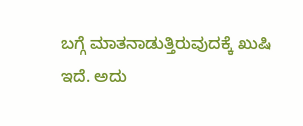ಬಗ್ಗೆ ಮಾತನಾಡುತ್ತಿರುವುದಕ್ಕೆ ಖುಷಿ ಇದೆ. ಅದು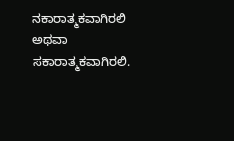ನಕಾರಾತ್ಮಕವಾಗಿರಲಿ ಅಥವಾ ಸಕಾರಾತ್ಮಕವಾಗಿರಲಿ.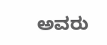ಅವರು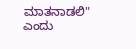ಮಾತನಾಡಲಿ" ಎಂದು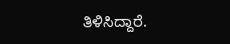ತಿಳಿಸಿದ್ದಾರೆ.